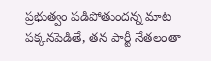ప్రభుత్వం పడిపోతుందన్న మాట పక్కనపెడితే, తన పార్టీ నేతలంతా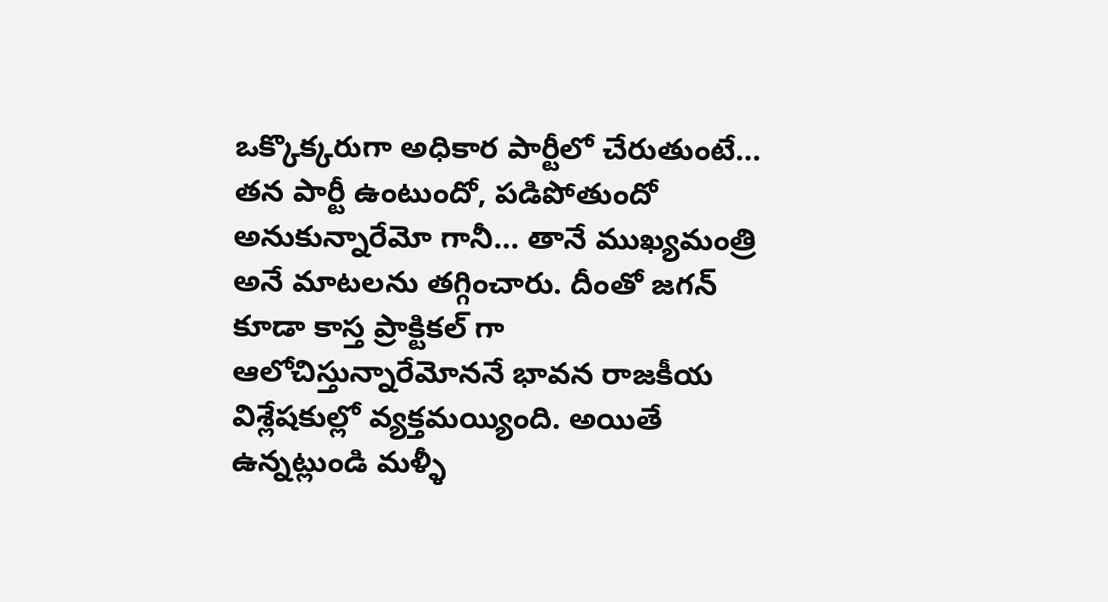ఒక్కొక్కరుగా అధికార పార్టీలో చేరుతుంటే… తన పార్టీ ఉంటుందో, పడిపోతుందో అనుకున్నారేమో గానీ… తానే ముఖ్యమంత్రి అనే మాటలను తగ్గించారు. దీంతో జగన్ కూడా కాస్త ప్రాక్టికల్ గా ఆలోచిస్తున్నారేమోననే భావన రాజకీయ విశ్లేషకుల్లో వ్యక్తమయ్యింది. అయితే ఉన్నట్లుండి మళ్ళీ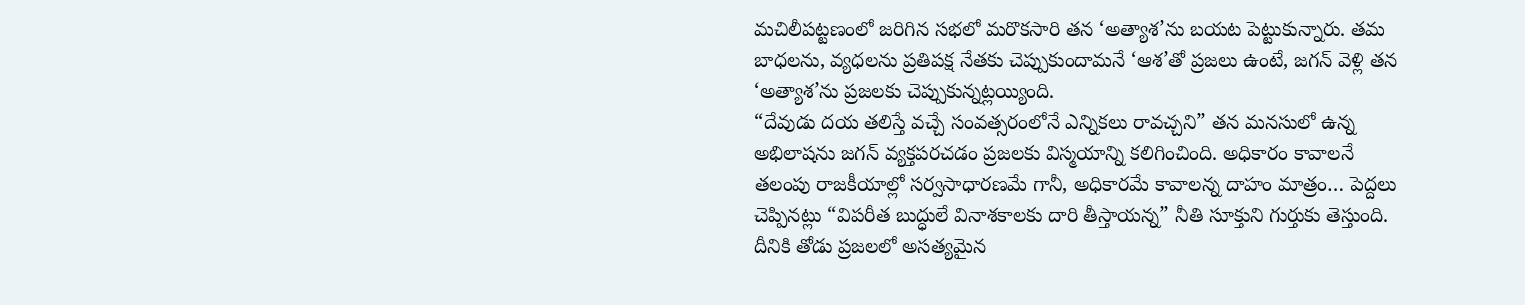మచిలీపట్టణంలో జరిగిన సభలో మరొకసారి తన ‘అత్యాశ’ను బయట పెట్టుకున్నారు. తమ బాధలను, వ్యధలను ప్రతిపక్ష నేతకు చెప్పుకుందామనే ‘ఆశ’తో ప్రజలు ఉంటే, జగన్ వెళ్లి తన ‘అత్యాశ’ను ప్రజలకు చెప్పుకున్నట్లయ్యింది.
“దేవుడు దయ తలిస్తే వచ్చే సంవత్సరంలోనే ఎన్నికలు రావచ్చని” తన మనసులో ఉన్న అభిలాషను జగన్ వ్యక్తపరచడం ప్రజలకు విస్మయాన్ని కలిగించింది. అధికారం కావాలనే తలంపు రాజకీయాల్లో సర్వసాధారణమే గానీ, అధికారమే కావాలన్న దాహం మాత్రం… పెద్దలు చెప్పినట్లు “విపరీత బుద్ధులే వినాశకాలకు దారి తీస్తాయన్న” నీతి సూక్తుని గుర్తుకు తెస్తుంది. దీనికి తోడు ప్రజలలో అసత్యమైన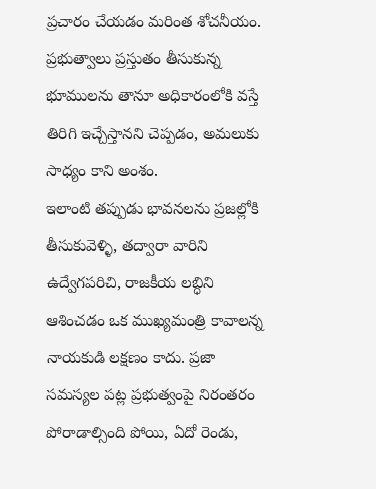ప్రచారం చేయడం మరింత శోచనీయం. ప్రభుత్వాలు ప్రస్తుతం తీసుకున్న భూములను తానూ అధికారంలోకి వస్తే తిరిగి ఇచ్చేస్తానని చెప్పడం, అమలుకు సాధ్యం కాని అంశం.
ఇలాంటి తప్పుడు భావనలను ప్రజల్లోకి తీసుకువెళ్ళి, తద్వారా వారిని ఉద్వేగపరిచి, రాజకీయ లబ్ధిని ఆశించడం ఒక ముఖ్యమంత్రి కావాలన్న నాయకుడి లక్షణం కాదు. ప్రజా సమస్యల పట్ల ప్రభుత్వంపై నిరంతరం పోరాడాల్సింది పోయి, ఏదో రెండు,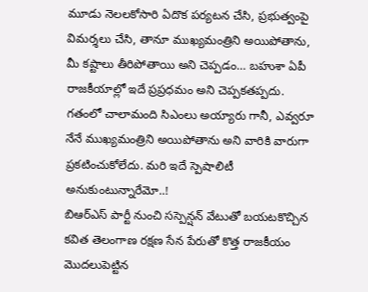మూడు నెలలకోసారి ఏదొక పర్యటన చేసి, ప్రభుత్వంపై విమర్శలు చేసి, తానూ ముఖ్యమంత్రిని అయిపోతాను, మీ కష్టాలు తీరిపోతాయి అని చెప్పడం… బహుశా ఏపీ రాజకీయాల్లో ఇదే ప్రప్రధమం అని చెప్పకతప్పదు. గతంలో చాలామంది సిఎంలు అయ్యారు గానీ, ఎవ్వరూ నేనే ముఖ్యమంత్రిని అయిపోతాను అని వారికి వారుగా ప్రకటించుకోలేదు. మరి ఇదే స్పెషాలిటీ అనుకుంటున్నారేమో..!
బిఆర్ఎస్ పార్టీ నుంచి సస్పెన్షన్ వేటుతో బయటకొచ్చిన కవిత తెలంగాణ రక్షణ సేన పేరుతో కొత్త రాజకీయం మొదలుపెట్టిన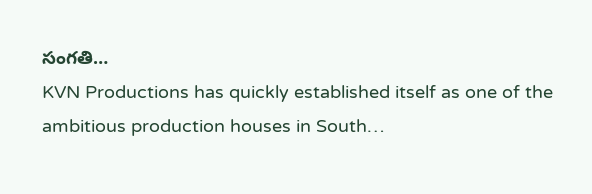సంగతి…
KVN Productions has quickly established itself as one of the ambitious production houses in South…